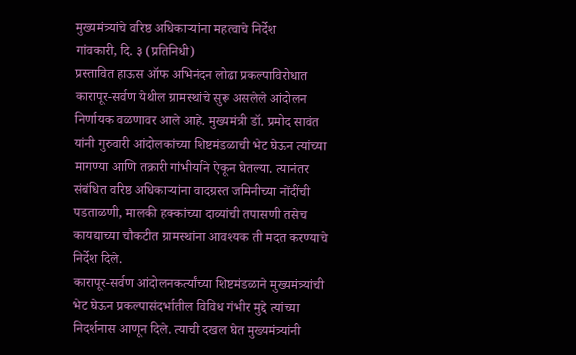मुख्यमंत्र्यांचे वरिष्ठ अधिकाऱ्यांना महत्वाचे निर्देश
गांवकारी, दि. ३ (प्रतिनिधी)
प्रस्तावित हाऊस ऑफ अभिनंदन लोढा प्रकल्पाविरोधात कारापूर-सर्वण येथील ग्रामस्थांचे सुरू असलेले आंदोलन निर्णायक वळणावर आले आहे. मुख्यमंत्री डॉ. प्रमोद सावंत यांनी गुरुवारी आंदोलकांच्या शिष्टमंडळाची भेट घेऊन त्यांच्या मागण्या आणि तक्रारी गांभीर्याने ऐकून घेतल्या. त्यानंतर संबंधित वरिष्ठ अधिकाऱ्यांना वादग्रस्त जमिनीच्या नोंदींची पडताळणी, मालकी हक्कांच्या दाव्यांची तपासणी तसेच कायद्याच्या चौकटीत ग्रामस्थांना आवश्यक ती मदत करण्याचे निर्देश दिले.
कारापूर-सर्वण आंदोलनकर्त्यांच्या शिष्टमंडळाने मुख्यमंत्र्यांची भेट घेऊन प्रकल्पासंदर्भातील विविध गंभीर मुद्दे त्यांच्या निदर्शनास आणून दिले. त्याची दखल घेत मुख्यमंत्र्यांनी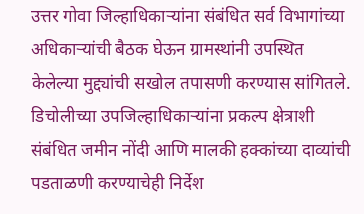उत्तर गोवा जिल्हाधिकाऱ्यांना संबंधित सर्व विभागांच्या अधिकाऱ्यांची बैठक घेऊन ग्रामस्थांनी उपस्थित केलेल्या मुद्द्यांची सखोल तपासणी करण्यास सांगितले.
डिचोलीच्या उपजिल्हाधिकाऱ्यांना प्रकल्प क्षेत्राशी संबंधित जमीन नोंदी आणि मालकी हक्कांच्या दाव्यांची पडताळणी करण्याचेही निर्देश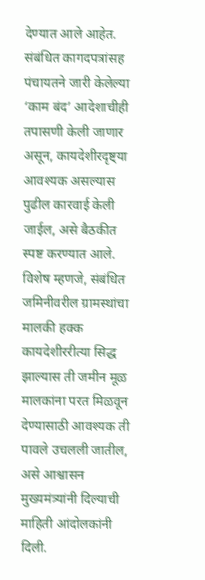देण्यात आले आहेत. संबंधित कागदपत्रांसह पंचायतने जारी केलेल्या ‘काम बंद’ आदेशाचीही तपासणी केली जाणार असून, कायदेशीरदृष्ट्या आवश्यक असल्यास पुढील कारवाई केली जाईल, असे बैठकीत स्पष्ट करण्यात आले.
विशेष म्हणजे, संबंधित जमिनीवरील ग्रामस्थांचा मालकी हक्क कायदेशीररीत्या सिद्ध झाल्यास ती जमीन मूळ मालकांना परत मिळवून देण्यासाठी आवश्यक ती पावले उचलली जातील, असे आश्वासन मुख्यमंत्र्यांनी दिल्याची माहिती आंदोलकांनी दिली.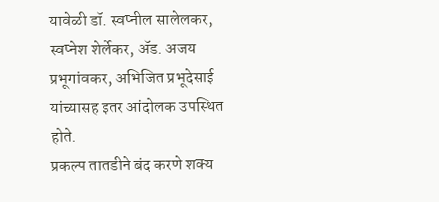यावेळी डॉ. स्वप्नील सालेलकर, स्वप्नेश शेर्लेकर, ॲड. अजय प्रभूगांवकर, अभिजित प्रभूदेसाई यांच्यासह इतर आंदोलक उपस्थित होते.
प्रकल्प तातडीने बंद करणे शक्य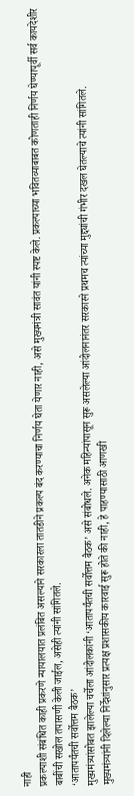नाही
प्रकल्पाशी संबंधित काही प्रकरणे न्यायालयात प्रलंबित असल्याने सरकारला तातडीने प्रकल्प बंद करण्याचा निर्णय घेता येणार नाही, असे मुख्यमंत्री सावंत यांनी स्पष्ट केले. प्रकल्पाच्या भवितव्याबाबत कोणताही निर्णय घेण्यापूर्वी सर्व कायदेशीर बाबींची सखोल तपासणी केली जाईल, असेही त्यांनी सांगितले.
‘आतापर्यंतची सर्वोत्तम बैठक’
मुख्यमंत्र्यांसोबत झालेल्या चर्चेला आंदोलकांनी ‘आतापर्यंतची सर्वोत्तम बैठक’ असे संबोधले. अनेक महिन्यांपासून सुरू असलेल्या आंदोलनानंतर सरकारने प्रथमच त्यांच्या मुद्द्यांची गंभीर दखल घेतल्याचे त्यांनी सांगितले.
मुख्यमंत्र्यांनी दिलेल्या निर्देशांनुसार प्रत्यक्ष प्रशासकीय कारवाई सुरू होते की नाही, हे पाहण्यासाठी आणखी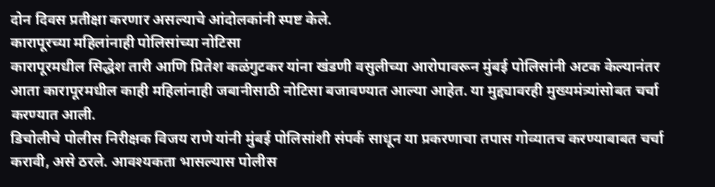दोन दिवस प्रतीक्षा करणार असल्याचे आंदोलकांनी स्पष्ट केले.
कारापूरच्या महिलांनाही पोलिसांच्या नोटिसा
कारापूरमधील सिद्धेश तारी आणि प्रितेश कळंगुटकर यांना खंडणी वसुलीच्या आरोपावरून मुंबई पोलिसांनी अटक केल्यानंतर आता कारापूरमधील काही महिलांनाही जबानीसाठी नोटिसा बजावण्यात आल्या आहेत. या मुद्द्यावरही मुख्यमंत्र्यांसोबत चर्चा करण्यात आली.
डिचोलीचे पोलीस निरीक्षक विजय राणे यांनी मुंबई पोलिसांशी संपर्क साधून या प्रकरणाचा तपास गोव्यातच करण्याबाबत चर्चा करावी, असे ठरले. आवश्यकता भासल्यास पोलीस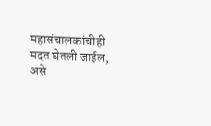महासंचालकांचीही मदत घेतली जाईल, असे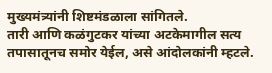मुख्यमंत्र्यांनी शिष्टमंडळाला सांगितले.
तारी आणि कळंगुटकर यांच्या अटकेमागील सत्य तपासातूनच समोर येईल, असे आंदोलकांनी म्हटले.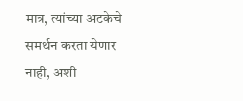मात्र, त्यांच्या अटकेचे समर्थन करता येणार नाही, अशी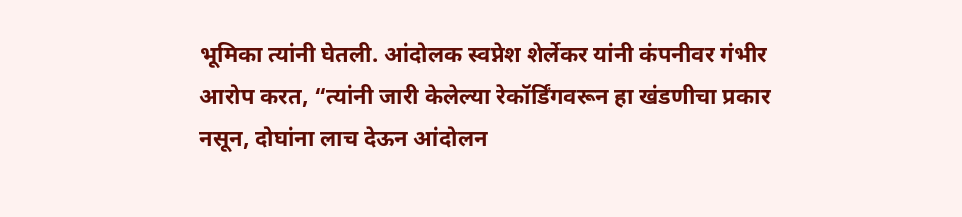भूमिका त्यांनी घेतली. आंदोलक स्वप्नेश शेर्लेकर यांनी कंपनीवर गंभीर आरोप करत, “त्यांनी जारी केलेल्या रेकॉर्डिंगवरून हा खंडणीचा प्रकार नसून, दोघांना लाच देऊन आंदोलन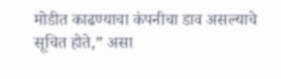मोडीत काढण्याचा कंपनीचा डाव असल्याचे सूचित होते,” असा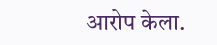आरोप केला.